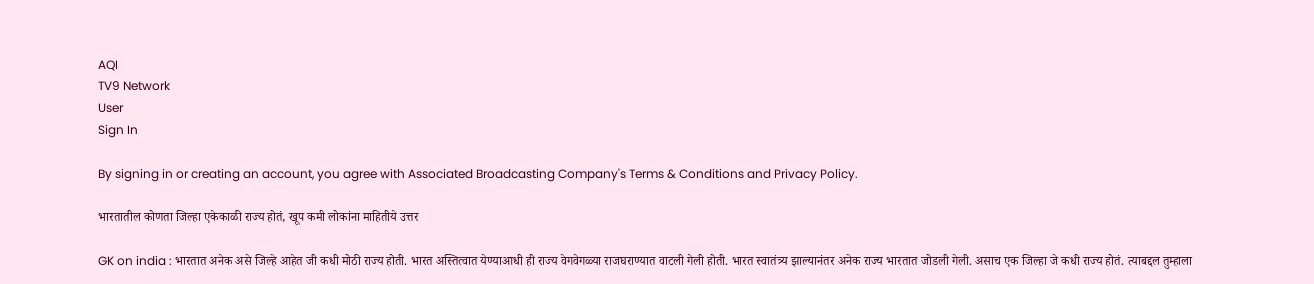AQI
TV9 Network
User
Sign In

By signing in or creating an account, you agree with Associated Broadcasting Company's Terms & Conditions and Privacy Policy.

भारतातील कोणता जिल्हा एकेकाळी राज्य होतं, खूप कमी लोकांना माहितीये उत्तर

GK on india : भारतात अनेक असे जिल्हे आहेत जी कधी मोठी राज्य होती. भारत अस्तित्वात येण्याआधी ही राज्य वेगवेगळ्या राजघराण्यात वाटली गेली होती. भारत स्वातंत्र्य झाल्यानंतर अनेक राज्य भारतात जोडली गेली. असाच एक जिल्हा जे कधी राज्य होतं. त्याबद्दल तुम्हाला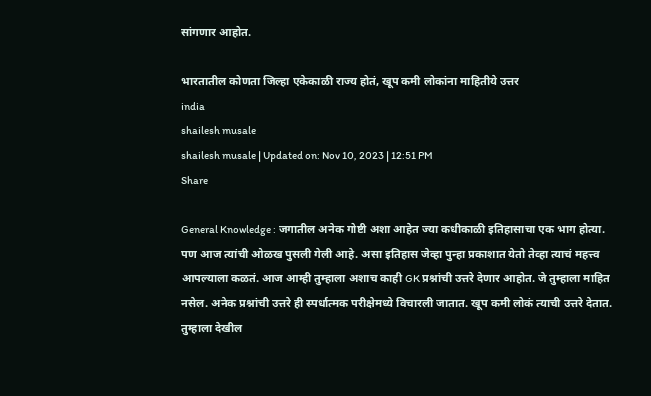सांगणार आहोत.

भारतातील कोणता जिल्हा एकेकाळी राज्य होतं, खूप कमी लोकांना माहितीये उत्तर
india
shailesh musale
shailesh musale | Updated on: Nov 10, 2023 | 12:51 PM
Share

General Knowledge : जगातील अनेक गोष्टी अशा आहेत ज्या कधीकाळी इतिहासाचा एक भाग होत्या. पण आज त्यांची ओळख पुसली गेली आहे. असा इतिहास जेव्हा पुन्हा प्रकाशात येतो तेव्हा त्याचं महत्त्व आपल्याला कळतं. आज आम्ही तुम्हाला अशाच काही GK प्रश्नांची उत्तरे देणार आहोत. जे तुम्हाला माहित नसेल. अनेक प्रश्नांची उत्तरे ही स्पर्धात्मक परीक्षेमध्ये विचारली जातात. खूप कमी लोकं त्याची उत्तरे देतात. तुम्हाला देखील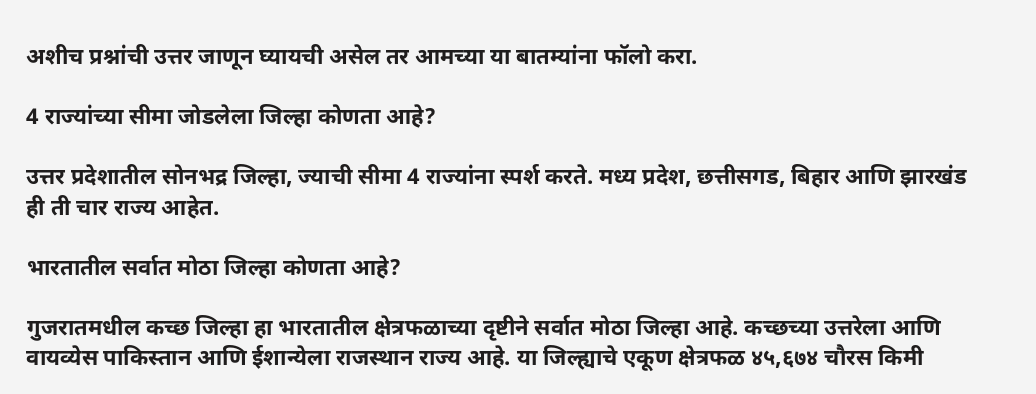अशीच प्रश्नांची उत्तर जाणून घ्यायची असेल तर आमच्या या बातम्यांना फॉलो करा.

4 राज्यांच्या सीमा जोडलेला जिल्हा कोणता आहे?

उत्तर प्रदेशातील सोनभद्र जिल्हा, ज्याची सीमा 4 राज्यांना स्पर्श करते. मध्य प्रदेश, छत्तीसगड, बिहार आणि झारखंड ही ती चार राज्य आहेत.

भारतातील सर्वात मोठा जिल्हा कोणता आहे?

गुजरातमधील कच्छ जिल्हा हा भारतातील क्षेत्रफळाच्या दृष्टीने सर्वात मोठा जिल्हा आहे. कच्छच्या उत्तरेला आणि वायव्येस पाकिस्तान आणि ईशान्येला राजस्थान राज्य आहे. या जिल्ह्याचे एकूण क्षेत्रफळ ४५,६७४ चौरस किमी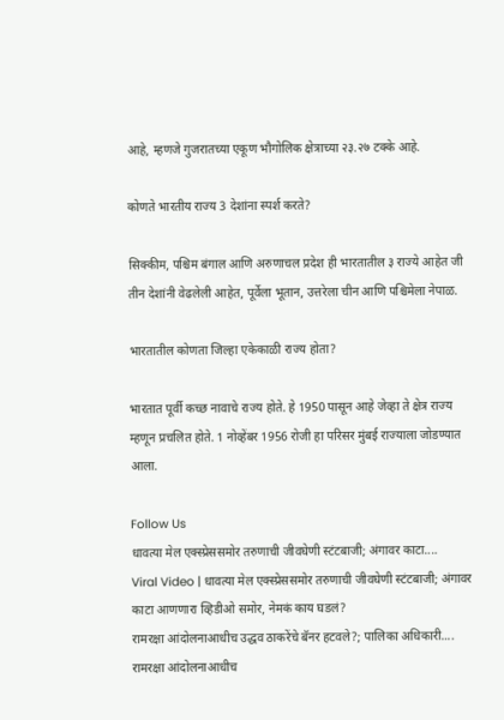आहे, म्हणजे गुजरातच्या एकूण भौगोलिक क्षेत्राच्या २३.२७ टक्के आहे.

कोणते भारतीय राज्य 3 देशांना स्पर्श करते?

सिक्कीम, पश्चिम बंगाल आणि अरुणाचल प्रदेश ही भारतातील ३ राज्ये आहेत जी तीन देशांनी वेढलेली आहेत, पूर्वेला भूतान, उत्तरेला चीन आणि पश्चिमेला नेपाळ.

भारतातील कोणता जिल्हा एकेकाळी राज्य होता?

भारतात पूर्वी कच्छ नावाचे राज्य होते. हे 1950 पासून आहे जेव्हा ते क्षेत्र राज्य म्हणून प्रचलित होते. 1 नोव्हेंबर 1956 रोजी हा परिसर मुंबई राज्याला जोडण्यात आला.

Follow Us
धावत्या मेल एक्स्प्रेससमोर तरुणाची जीवघेणी स्टंटबाजी; अंगावर काटा....
Viral Video | धावत्या मेल एक्स्प्रेससमोर तरुणाची जीवघेणी स्टंटबाजी; अंगावर काटा आणणारा व्हिडीओ समोर, नेमकं काय घडलं?
रामरक्षा आंदोलनाआधीच उद्धव ठाकरेंचे बॅनर हटवले?; पालिका अधिकारी....
रामरक्षा आंदोलनाआधीच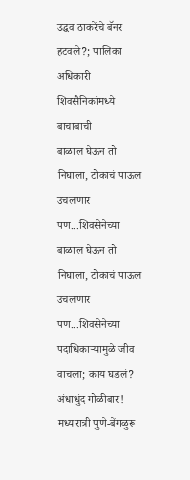उद्धव ठाकरेंचे बॅनर हटवले?; पालिका अधिकारी शिवसैनिकांमध्ये बाचाबाची
बाळाल घेऊन तो निघाला, टोकाचं पाऊल उचलणार पण...शिवसेनेच्या
बाळाल घेऊन तो निघाला, टोकाचं पाऊल उचलणार पण...शिवसेनेच्या पदाधिकाऱ्यामुळे जीव वाचला; काय घडलं?
अंधाधुंद गोळीबार! मध्यरात्री पुणे-बेंगळुरू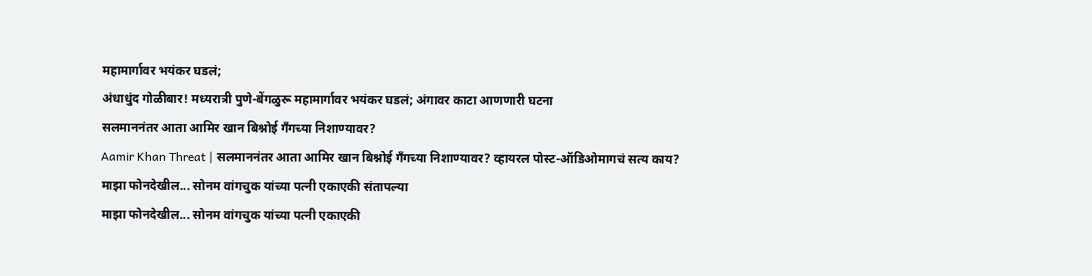महामार्गावर भयंकर घडलं;
अंधाधुंद गोळीबार! मध्यरात्री पुणे-बेंगळुरू महामार्गावर भयंकर घडलं; अंगावर काटा आणणारी घटना
सलमाननंतर आता आमिर खान बिश्नोई गँगच्या निशाण्यावर?
Aamir Khan Threat | सलमाननंतर आता आमिर खान बिश्नोई गँगच्या निशाण्यावर? व्हायरल पोस्ट-ऑडिओमागचं सत्य काय?
माझा फोनदेखील... सोनम वांगचुक यांच्या पत्नी एकाएकी संतापल्या
माझा फोनदेखील... सोनम वांगचुक यांच्या पत्नी एकाएकी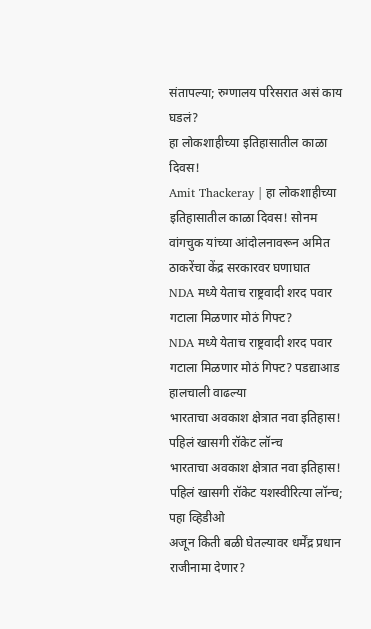संतापल्या; रुग्णालय परिसरात असं काय घडलं?
हा लोकशाहीच्या इतिहासातील काळा दिवस!
Amit Thackeray | हा लोकशाहीच्या इतिहासातील काळा दिवस! सोनम वांगचुक यांच्या आंदोलनावरून अमित ठाकरेंचा केंद्र सरकारवर घणाघात
NDA मध्ये येताच राष्ट्रवादी शरद पवार गटाला मिळणार मोठं गिफ्ट?
NDA मध्ये येताच राष्ट्रवादी शरद पवार गटाला मिळणार मोठं गिफ्ट? पडद्याआड हालचाली वाढल्या
भारताचा अवकाश क्षेत्रात नवा इतिहास! पहिलं खासगी रॉकेट लॉन्च
भारताचा अवकाश क्षेत्रात नवा इतिहास! पहिलं खासगी रॉकेट यशस्वीरित्या लॉन्च; पहा व्हिडीओ
अजून किती बळी घेतल्यावर धर्मेंद्र प्रधान राजीनामा देणार?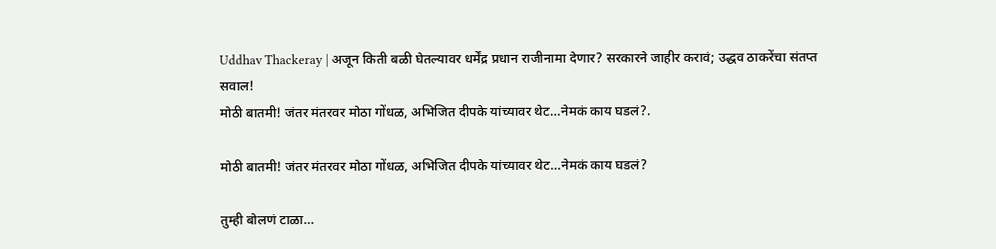Uddhav Thackeray | अजून किती बळी घेतल्यावर धर्मेंद्र प्रधान राजीनामा देणार? सरकारने जाहीर करावं; उद्धव ठाकरेंचा संतप्त सवाल!
मोठी बातमी! जंतर मंतरवर मोठा गोंधळ, अभिजित दीपके यांच्यावर थेट…नेमकं काय घडलं?.

मोठी बातमी! जंतर मंतरवर मोठा गोंधळ, अभिजित दीपके यांच्यावर थेट…नेमकं काय घडलं?

तुम्ही बोलणं टाळा…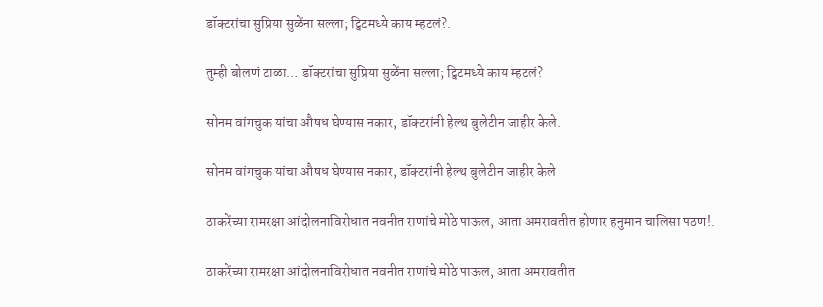डॉक्टरांचा सुप्रिया सुळेंना सल्ला; ट्विटमध्ये काय म्हटलं?.

तुम्ही बोलणं टाळा… डॉक्टरांचा सुप्रिया सुळेंना सल्ला; ट्विटमध्ये काय म्हटलं?

सोनम वांगचुक यांचा औषध घेण्यास नकार, डॉक्टरांनी हेल्थ बुलेटीन जाहीर केले.

सोनम वांगचुक यांचा औषध घेण्यास नकार, डॉक्टरांनी हेल्थ बुलेटीन जाहीर केले

ठाकरेंच्या रामरक्षा आंदोलनाविरोधात नवनीत राणांचे मोठे पाऊल, आता अमरावतीत होणार हनुमान चालिसा पठण!.

ठाकरेंच्या रामरक्षा आंदोलनाविरोधात नवनीत राणांचे मोठे पाऊल, आता अमरावतीत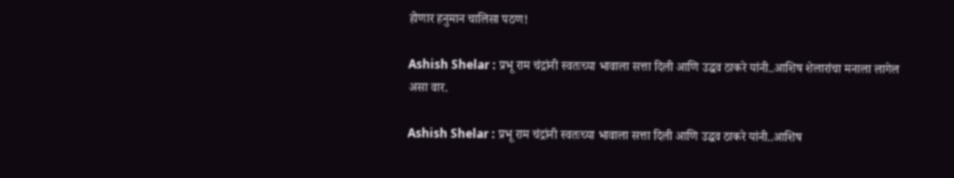होणार हनुमान चालिसा पठण!

Ashish Shelar : प्रभू राम चंद्रांनी स्वतःच्या भावाला सत्ता दिली आणि उद्धव ठाकरे यांनी..आशिष शेलारांचा मनाला लागेल असा वार.

Ashish Shelar : प्रभू राम चंद्रांनी स्वतःच्या भावाला सत्ता दिली आणि उद्धव ठाकरे यांनी..आशिष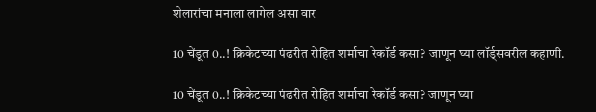शेलारांचा मनाला लागेल असा वार

10 चेंडूत 0..! क्रिकेटच्या पंढरीत रोहित शर्माचा रेकॉर्ड कसा? जाणून घ्या लॉर्ड्सवरील कहाणी.

10 चेंडूत 0..! क्रिकेटच्या पंढरीत रोहित शर्माचा रेकॉर्ड कसा? जाणून घ्या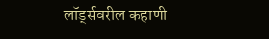लॉर्ड्सवरील कहाणी